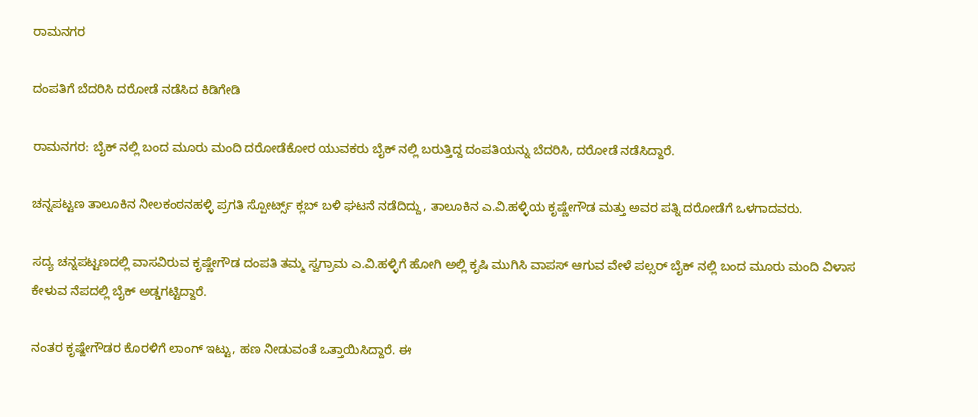ರಾಮನಗರ

ದಂಪತಿಗೆ ಬೆದರಿಸಿ ದರೋಡೆ ನಡೆಸಿದ ಕಿಡಿಗೇಡಿ

ರಾಮನಗರ: ಬೈಕ್ ನಲ್ಲಿ ಬಂದ ಮೂರು ಮಂದಿ ದರೋಡೆಕೋರ ಯುವಕರು ಬೈಕ್ ನಲ್ಲಿ‌ ಬರುತ್ತಿದ್ದ ದಂಪತಿಯನ್ನು ಬೆದರಿಸಿ, ದರೋಡೆ ನಡೆಸಿದ್ದಾರೆ.

ಚನ್ನಪಟ್ಟಣ ತಾಲೂಕಿನ ನೀಲಕಂಠನಹಳ್ಳಿ ಪ್ರಗತಿ ಸ್ಪೋರ್ಟ್ಸ್ ಕ್ಲಬ್ ಬಳಿ ಘಟನೆ ನಡೆದಿದ್ದು, ತಾಲೂಕಿನ ಎ.ವಿ.ಹಳ್ಳಿಯ ಕೃಷ್ಣೇಗೌಡ ಮತ್ತು ಅವರ ಪತ್ನಿ ದರೋಡೆಗೆ ಒಳಗಾದವರು.

ಸದ್ಯ ಚನ್ನಪಟ್ಟಣದಲ್ಲಿ ವಾಸವಿರುವ ಕೃಷ್ಣೇಗೌಡ ದಂಪತಿ ತಮ್ಮ ಸ್ವಗ್ರಾಮ ಎ.ವಿ.ಹಳ್ಳಿಗೆ ಹೋಗಿ ಅಲ್ಲಿ ಕೃಷಿ ಮುಗಿಸಿ ವಾಪಸ್ ಆಗುವ ವೇಳೆ ಪಲ್ಸರ್ ಬೈಕ್ ನಲ್ಲಿ‌ ಬಂದ ಮೂರು ಮಂದಿ‌ ವಿಳಾಸ ಕೇಳುವ ನೆಪದಲ್ಲಿ ಬೈಕ್ ಅಡ್ಡಗಟ್ಟಿದ್ದಾರೆ.

ನಂತರ ಕೃಷ್ಙೇಗೌಡರ ಕೊರಳಿಗೆ ಲಾಂಗ್ ಇಟ್ಟು, ಹಣ ನೀಡುವಂತೆ ಒತ್ತಾಯಿಸಿದ್ದಾರೆ. ಈ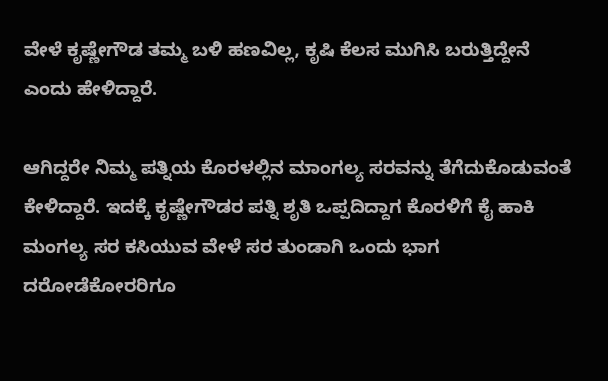ವೇಳೆ ಕೃಷ್ಣೇಗೌಡ ತಮ್ಮ ಬಳಿ ಹಣವಿಲ್ಲ, ಕೃಷಿ‌ ಕೆಲಸ ಮುಗಿಸಿ ಬರುತ್ತಿದ್ದೇನೆ ಎಂದು ಹೇಳಿದ್ದಾರೆ.

ಆಗಿದ್ದರೇ ನಿಮ್ಮ ಪತ್ನಿಯ ಕೊರಳಲ್ಲಿನ ಮಾಂಗಲ್ಯ ಸರವನ್ನು ತೆಗೆದುಕೊಡುವಂತೆ ಕೇಳಿದ್ದಾರೆ. ಇದಕ್ಕೆ ಕೃಷ್ಣೇಗೌಡರ ಪತ್ನಿ ಶೃತಿ ಒಪ್ಪದಿದ್ದಾಗ ಕೊರಳಿಗೆ ಕೈ ಹಾಕಿ‌ ಮಂಗಲ್ಯ ಸರ ಕಸಿಯುವ ವೇಳೆ ಸರ ತುಂಡಾಗಿ ಒಂದು ಭಾಗ ದರೋಡೆಕೋರರಿಗೂ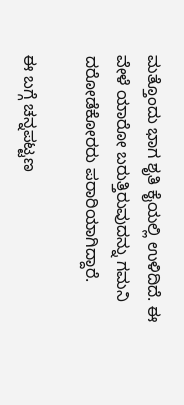ಮತ್ತೊಂದು ಭಾಗ ಶೃತಿ ಕೈಯಲ್ಲಿ ಉಳಿದಿದೆ. ಈ ವೇಳೆ ಯಾರೋ ಬರುತ್ತಿರುವುದನ್ನು ಗಮನಿ ದರೋಡೆಕೋರರು ಪರಾರಿಯಾಗಿದ್ದಾರೆ.

ಈ ಬಗ್ಗೆ ಚನ್ನಪಟ್ಟಣ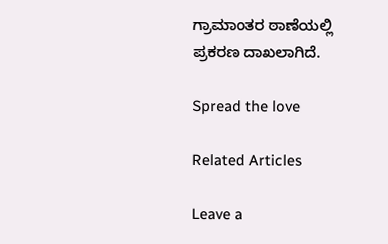ಗ್ರಾಮಾಂತರ ಠಾಣೆಯಲ್ಲಿ ಪ್ರಕರಣ ದಾಖಲಾಗಿದೆ.

Spread the love

Related Articles

Leave a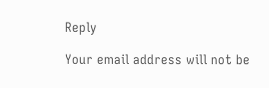Reply

Your email address will not be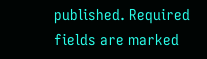published. Required fields are marked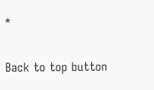*

Back to top button